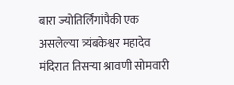बारा ज्योतिर्लिंगांपैकी एक असलेल्या त्र्यंबकेश्वर महादेव मंदिरात तिसऱ्या श्रावणी सोमवारी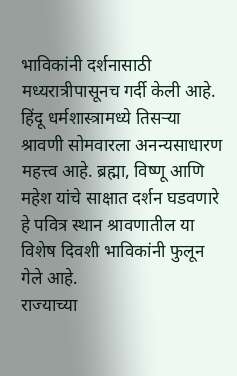भाविकांनी दर्शनासाठी मध्यरात्रीपासूनच गर्दी केली आहे. हिंदू धर्मशास्त्रामध्ये तिसऱ्या श्रावणी सोमवारला अनन्यसाधारण महत्त्व आहे. ब्रह्मा, विष्णू आणि महेश यांचे साक्षात दर्शन घडवणारे हे पवित्र स्थान श्रावणातील या विशेष दिवशी भाविकांनी फुलून गेले आहे.
राज्याच्या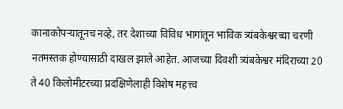कानाकोपऱ्यातूनच नव्हे, तर देशाच्या विविध भागांतून भाविक त्र्यंबकेश्वरच्या चरणी नतमस्तक होण्यासाठी दाखल झाले आहेत. आजच्या दिवशी त्र्यंबकेश्वर मंदिराच्या 20 ते 40 किलोमीटरच्या प्रदक्षिणेलाही विशेष महत्त्व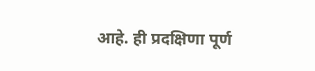आहे. ही प्रदक्षिणा पूर्ण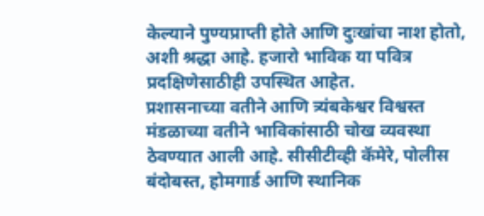केल्याने पुण्यप्राप्ती होते आणि दुःखांचा नाश होतो, अशी श्रद्धा आहे. हजारो भाविक या पवित्र प्रदक्षिणेसाठीही उपस्थित आहेत.
प्रशासनाच्या वतीने आणि त्र्यंबकेश्वर विश्वस्त मंडळाच्या वतीने भाविकांसाठी चोख व्यवस्था ठेवण्यात आली आहे. सीसीटीव्ही कॅमेरे, पोलीस बंदोबस्त, होमगार्ड आणि स्थानिक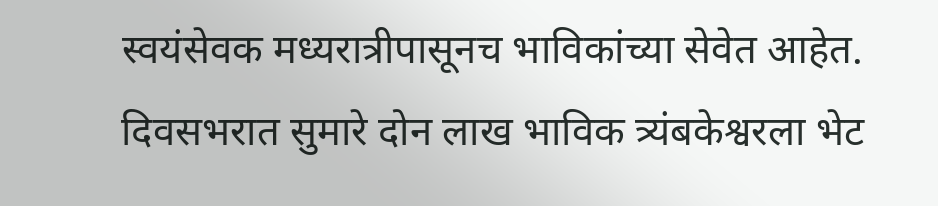स्वयंसेवक मध्यरात्रीपासूनच भाविकांच्या सेवेत आहेत. दिवसभरात सुमारे दोन लाख भाविक त्र्यंबकेश्वरला भेट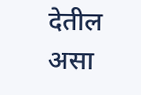देतील असा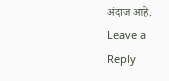अंदाज आहे.
Leave a Reply